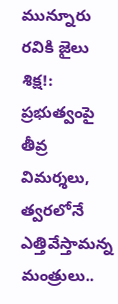మున్నూరు రవికి జైలు శిక్ష!: ప్రభుత్వంపై తీవ్ర విమర్శలు, త్వరలోనే ఎత్తివేస్తామన్న మంత్రులు..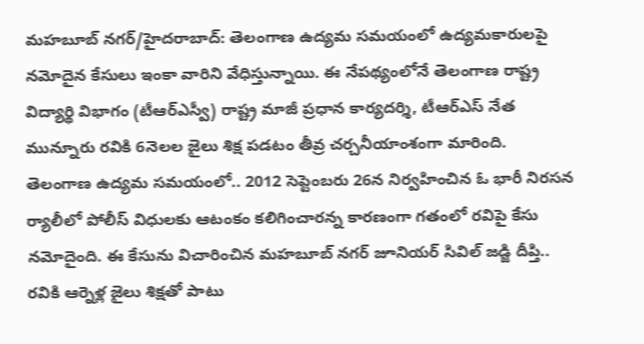మహబూబ్ నగర్/హైదరాబాద్: తెలంగాణ ఉద్యమ సమయంలో ఉద్యమకారులపై నమోదైన కేసులు ఇంకా వారిని వేధిస్తున్నాయి. ఈ నేపథ్యంలోనే తెలంగాణ రాష్ట్ర విద్యార్థి విభాగం (టీఆర్ఎస్వీ) రాష్ట్ర మాజీ ప్రధాన కార్యదర్శి, టీఆర్ఎస్ నేత మున్నూరు రవికి 6నెలల జైలు శిక్ష పడటం తీవ్ర చర్చనీయాంశంగా మారింది.
తెలంగాణ ఉద్యమ సమయంలో.. 2012 సెప్టెంబరు 26న నిర్వహించిన ఓ భారీ నిరసన ర్యాలీలో పోలీస్ విధులకు ఆటంకం కలిగించారన్న కారణంగా గతంలో రవిపై కేసు నమోదైంది. ఈ కేసును విచారించిన మహబూబ్ నగర్ జూనియర్ సివిల్ జడ్జి దీప్తి.. రవికి ఆర్నెళ్ల జైలు శిక్షతో పాటు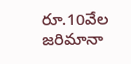రూ.10వేల జరిమానా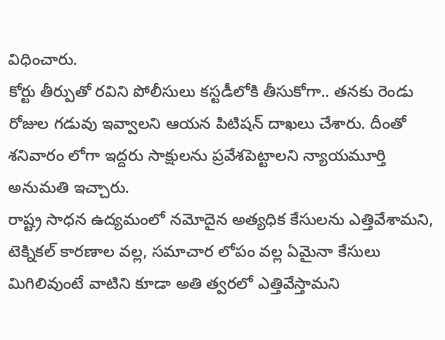విధించారు.
కోర్టు తీర్పుతో రవిని పోలీసులు కస్టడీలోకి తీసుకోగా.. తనకు రెండు రోజుల గడువు ఇవ్వాలని ఆయన పిటిషన్ దాఖలు చేశారు. దీంతో శనివారం లోగా ఇద్దరు సాక్షులను ప్రవేశపెట్టాలని న్యాయమూర్తి అనుమతి ఇచ్చారు.
రాష్ట్ర సాధన ఉద్యమంలో నమోదైన అత్యధిక కేసులను ఎత్తివేశామని, టెక్నికల్ కారణాల వల్ల, సమాచార లోపం వల్ల ఏమైనా కేసులు మిగిలివుంటే వాటిని కూడా అతి త్వరలో ఎత్తివేస్తామని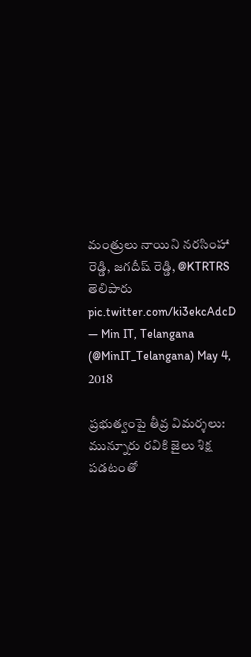మంత్రులు నాయిని నరసింహా రెడ్డి, జగదీష్ రెడ్డి, @KTRTRS తెలిపారు pic.twitter.com/ki3ekcAdcD
— Min IT, Telangana (@MinIT_Telangana) May 4, 2018

ప్రభుత్వంపై తీవ్ర విమర్శలు:
మున్నూరు రవికి జైలు శిక్ష పడటంతో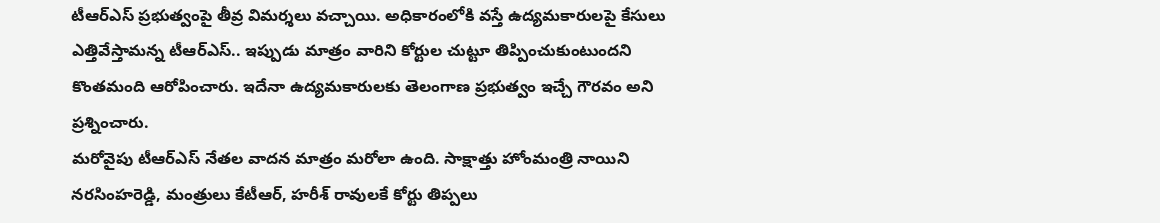టీఆర్ఎస్ ప్రభుత్వంపై తీవ్ర విమర్శలు వచ్చాయి. అధికారంలోకి వస్తే ఉద్యమకారులపై కేసులు ఎత్తివేస్తామన్న టీఆర్ఎస్.. ఇప్పుడు మాత్రం వారిని కోర్టుల చుట్టూ తిప్పించుకుంటుందని కొంతమంది ఆరోపించారు. ఇదేనా ఉద్యమకారులకు తెలంగాణ ప్రభుత్వం ఇచ్చే గౌరవం అని ప్రశ్నించారు.
మరోవైపు టీఆర్ఎస్ నేతల వాదన మాత్రం మరోలా ఉంది. సాక్షాత్తు హోంమంత్రి నాయిని నరసింహరెడ్డి, మంత్రులు కేటీఆర్, హరీశ్ రావులకే కోర్టు తిప్పలు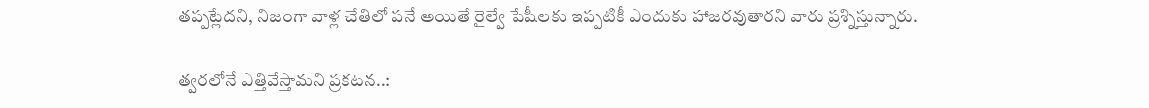తప్పట్లేదని, నిజంగా వాళ్ల చేతిలో పనే అయితే రైల్వే పేషీలకు ఇప్పటికీ ఎందుకు హాజరవుతారని వారు ప్రశ్నిస్తున్నారు.

త్వరలోనే ఎత్తివేస్తామని ప్రకటన..: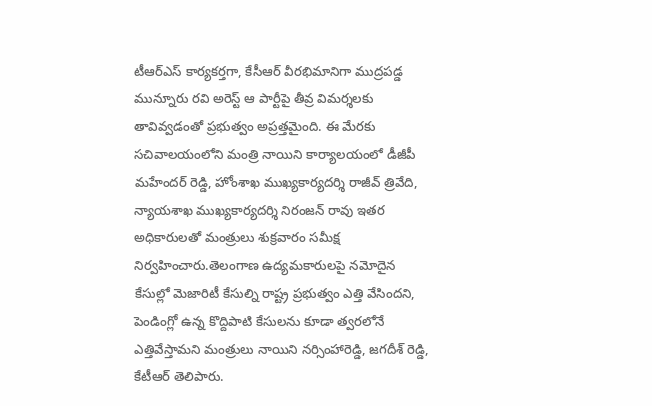టీఆర్ఎస్ కార్యకర్తగా, కేసీఆర్ వీరభిమానిగా ముద్రపడ్డ మున్నూరు రవి అరెస్ట్ ఆ పార్టీపై తీవ్ర విమర్శలకు తావివ్వడంతో ప్రభుత్వం అప్రత్తమైంది. ఈ మేరకు సచివాలయంలోని మంత్రి నాయిని కార్యాలయంలో డీజీపీ మహేందర్ రెడ్డి, హోంశాఖ ముఖ్యకార్యదర్శి రాజీవ్ త్రివేది, న్యాయశాఖ ముఖ్యకార్యదర్శి నిరంజన్ రావు ఇతర అధికారులతో మంత్రులు శుక్రవారం సమీక్ష నిర్వహించారు.తెలంగాణ ఉద్యమకారులపై నమోదైన కేసుల్లో మెజారిటీ కేసుల్ని రాష్ట్ర ప్రభుత్వం ఎత్తి వేసిందని, పెండింగ్లో ఉన్న కొద్దిపాటి కేసులను కూడా త్వరలోనే ఎత్తివేస్తామని మంత్రులు నాయిని నర్సింహారెడ్డి, జగదీశ్ రెడ్డి, కేటీఆర్ తెలిపారు.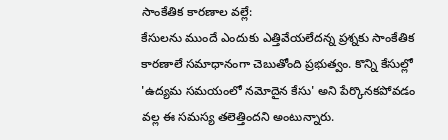సాంకేతిక కారణాల వల్లే:
కేసులను ముందే ఎందుకు ఎత్తివేయలేదన్న ప్రశ్నకు సాంకేతిక కారణాలే సమాధానంగా చెబుతోంది ప్రభుత్వం. కొన్ని కేసుల్లో 'ఉద్యమ సమయంలో నమోదైన కేసు' అని పేర్కొనకపోవడం వల్ల ఈ సమస్య తలెత్తిందని అంటున్నారు.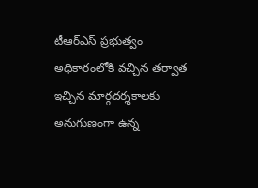టీఆర్ఎస్ ప్రభుత్వం అధికారంలోకి వచ్చిన తర్వాత ఇచ్చిన మార్గదర్శకాలకు అనుగుణంగా ఉన్న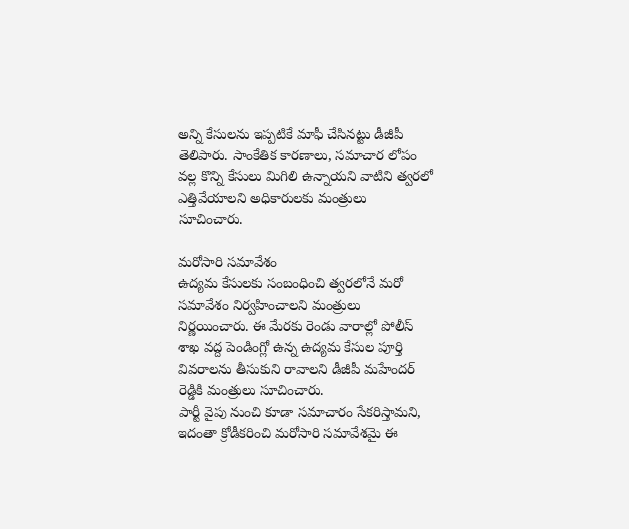అన్ని కేసులను ఇప్పటికే మాఫీ చేసినట్టు డీజీపీ తెలిపారు. సాంకేతిక కారణాలు, సమాచార లోపం వల్ల కొన్ని కేసులు మిగిలి ఉన్నాయని వాటిని త్వరలో ఎత్తివేయాలని అధికారులకు మంత్రులు సూచించారు.

మరోసారి సమావేశం
ఉద్యమ కేసులకు సంబంధించి త్వరలోనే మరో సమావేశం నిర్వహించాలని మంత్రులు నిర్ణయించారు. ఈ మేరకు రెండు వారాల్లో పోలీస్ శాఖ వద్ద పెండింగ్లో ఉన్న ఉద్యమ కేసుల పూర్తి వివరాలను తీసుకుని రావాలని డీజీపీ మహేందర్ రెడ్డికి మంత్రులు సూచించారు.
పార్టీ వైపు నుంచి కూడా సమాచారం సేకరిస్తామని, ఇదంతా క్రోడీకరించి మరోసారి సమావేశమై ఈ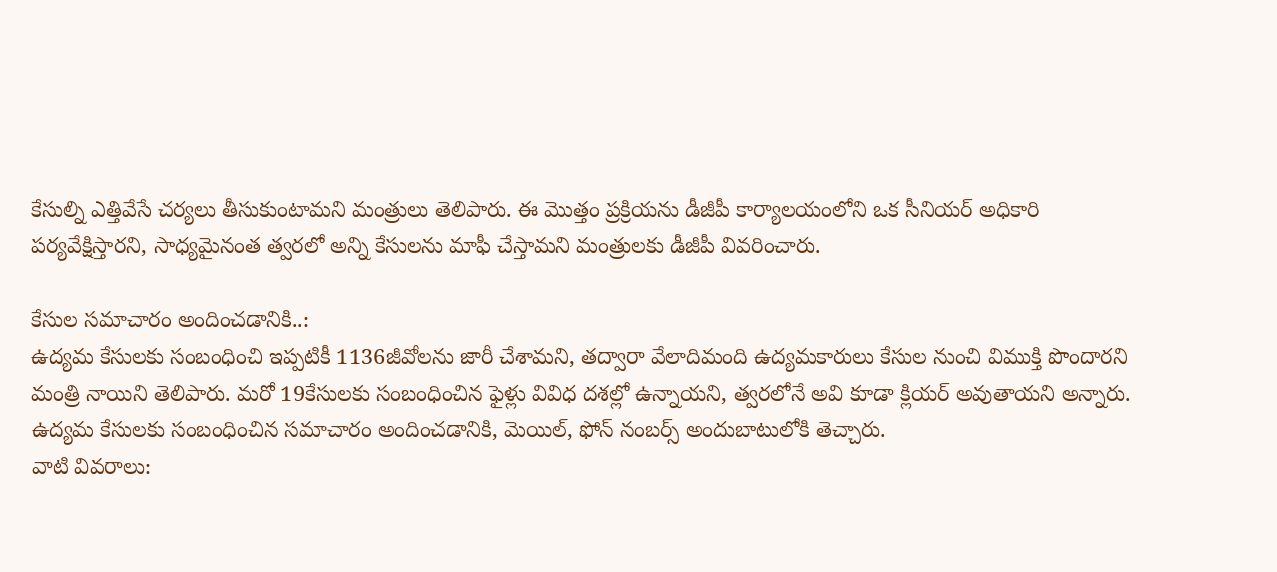కేసుల్ని ఎత్తివేసే చర్యలు తీసుకుంటామని మంత్రులు తెలిపారు. ఈ మొత్తం ప్రక్రియను డీజీపీ కార్యాలయంలోని ఒక సీనియర్ అధికారి పర్యవేక్షిస్తారని, సాధ్యమైనంత త్వరలో అన్ని కేసులను మాఫీ చేస్తామని మంత్రులకు డీజీపీ వివరించారు.

కేసుల సమాచారం అందించడానికి..:
ఉద్యమ కేసులకు సంబంధించి ఇప్పటికీ 1136జీవోలను జారీ చేశామని, తద్వారా వేలాదిమంది ఉద్యమకారులు కేసుల నుంచి విముక్తి పొందారని మంత్రి నాయిని తెలిపారు. మరో 19కేసులకు సంబంధించిన ఫైళ్లు వివిధ దశల్లో ఉన్నాయని, త్వరలోనే అవి కూడా క్లియర్ అవుతాయని అన్నారు. ఉద్యమ కేసులకు సంబంధించిన సమాచారం అందించడానికి, మెయిల్, ఫోన్ నంబర్స్ అందుబాటులోకి తెచ్చారు.
వాటి వివరాలు: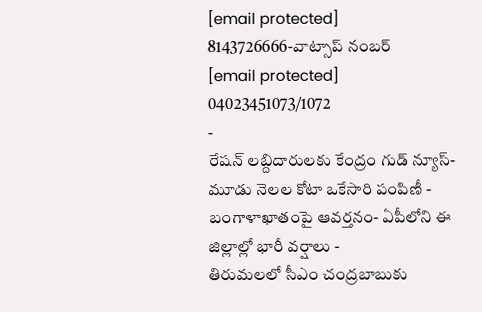[email protected]
8143726666-వాట్సాప్ నంబర్
[email protected]
04023451073/1072
-
రేషన్ లబ్దిదారులకు కేంద్రం గుడ్ న్యూస్- మూడు నెలల కోటా ఒకేసారి పంపిణీ -
బంగాళాఖాతంపై ఆవర్తనం- ఏపీలోని ఈ జిల్లాల్లో భారీ వర్షాలు -
తిరుమలలో సీఎం చంద్రబాబుకు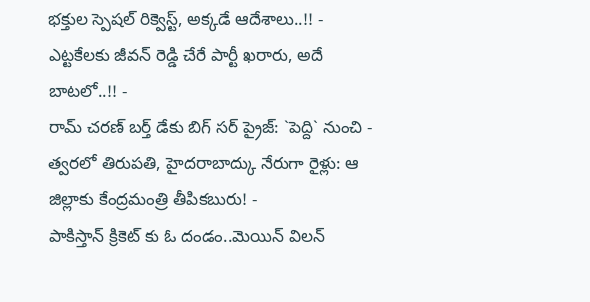భక్తుల స్పెషల్ రిక్వెస్ట్, అక్కడే ఆదేశాలు..!! -
ఎట్టకేలకు జీవన్ రెడ్డి చేరే పార్టీ ఖరారు, అదే బాటలో..!! -
రామ్ చరణ్ బర్త్ డేకు బిగ్ సర్ ప్రైజ్: `పెద్ది` నుంచి -
త్వరలో తిరుపతి, హైదరాబాద్కు నేరుగా రైళ్లు: ఆ జిల్లాకు కేంద్రమంత్రి తీపికబురు! -
పాకిస్తాన్ క్రికెట్ కు ఓ దండం..మెయిన్ విలన్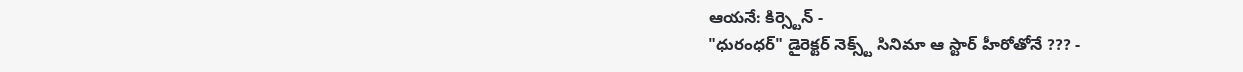ఆయనే: కిర్స్టెన్ -
"ధురంధర్" డైరెక్టర్ నెక్స్ట్ సినిమా ఆ స్టార్ హీరోతోనే ??? -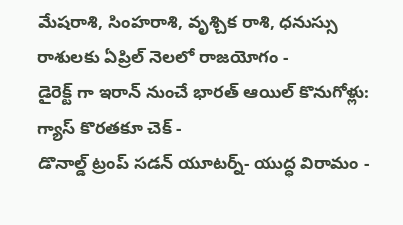మేషరాశి, సింహరాశి, వృశ్చిక రాశి, ధనుస్సు రాశులకు ఏప్రిల్ నెలలో రాజయోగం -
డైరెక్ట్ గా ఇరాన్ నుంచే భారత్ ఆయిల్ కొనుగోళ్లు: గ్యాస్ కొరతకూ చెక్ -
డొనాల్డ్ ట్రంప్ సడన్ యూటర్న్- యుద్ధ విరామం -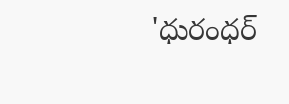'ధురంధర్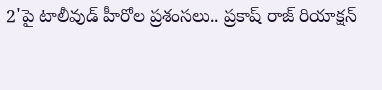2'పై టాలీవుడ్ హీరోల ప్రశంసలు.. ప్రకాష్ రాజ్ రియాక్షన్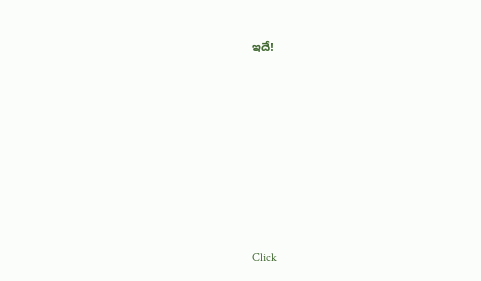ఇదే!












Click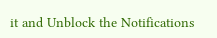it and Unblock the Notifications